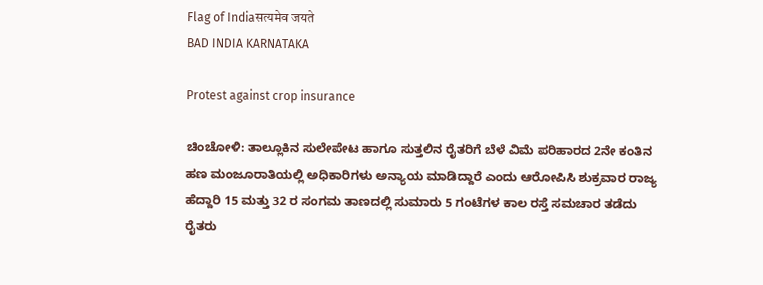Flag of Indiaसत्यमेव जयते
BAD INDIA KARNATAKA

Protest against crop insurance

ಚಿಂಚೋಳಿ: ತಾಲ್ಲೂಕಿನ ಸುಲೇಪೇಟ ಹಾಗೂ ಸುತ್ತಲಿನ‌ ರೈತರಿಗೆ ಬೆಳೆ ವಿಮೆ ಪರಿಹಾರದ 2ನೇ ಕಂತಿನ ಹಣ ಮಂಜೂರಾತಿಯಲ್ಲಿ ಅಧಿಕಾರಿಗಳು ಅನ್ಯಾಯ ಮಾಡಿದ್ದಾರೆ ಎಂದು ಆರೋಪಿಸಿ ಶುಕ್ರವಾರ ರಾಜ್ಯ ಹೆದ್ದಾರಿ 15 ಮತ್ತು 32 ರ ಸಂಗಮ ತಾಣದಲ್ಲಿ ಸುಮಾರು 5 ಗಂಟೆಗಳ ಕಾಲ ರಸ್ತೆ ಸಮಚಾರ ತಡೆದು ರೈತರು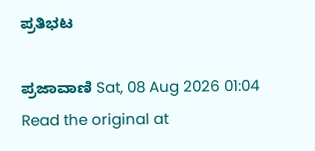ಪ್ರತಿಭಟ

ಪ್ರಜಾವಾಣಿ Sat, 08 Aug 2026 01:04
Read the original at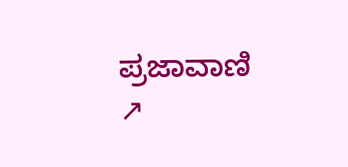ಪ್ರಜಾವಾಣಿ ↗